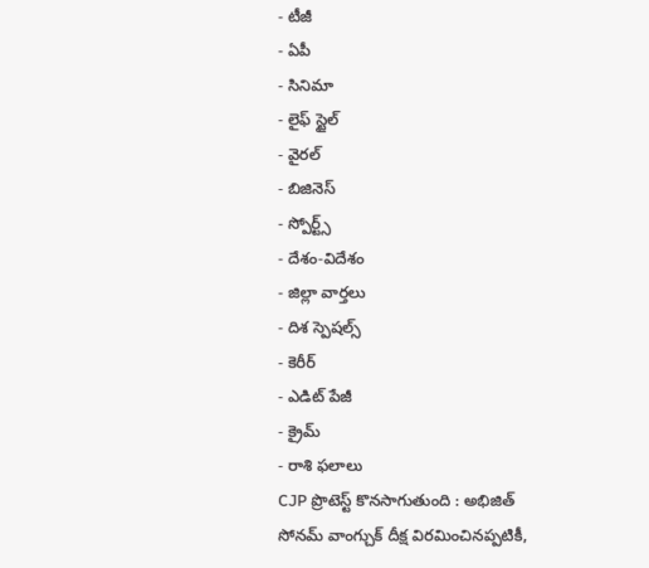- టీజీ
- ఏపీ
- సినిమా
- లైఫ్ స్టైల్
- వైరల్
- బిజినెస్
- స్పోర్ట్స్
- దేశం-విదేశం
- జిల్లా వార్తలు
- దిశ స్పెషల్స్
- కెరీర్
- ఎడిట్ పేజీ
- క్రైమ్
- రాశి ఫలాలు
CJP ప్రొటెస్ట్ కొనసాగుతుంది : అభిజిత్
సోనమ్ వాంగ్చుక్ దీక్ష విరమించినప్పటికీ,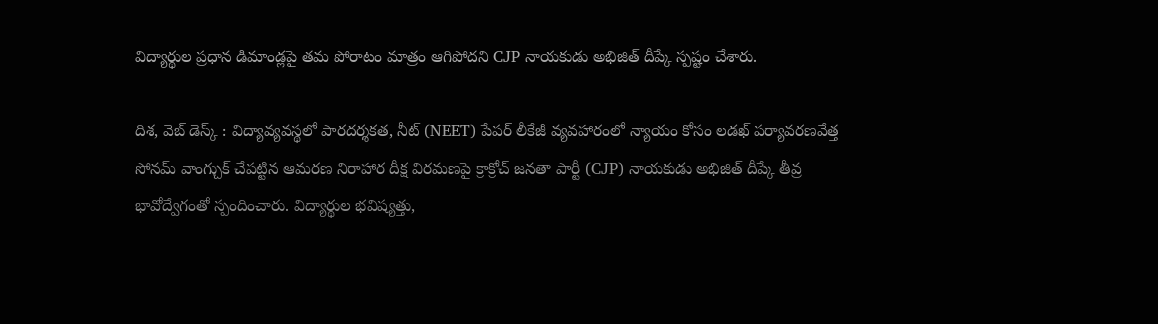విద్యార్థుల ప్రధాన డిమాండ్లపై తమ పోరాటం మాత్రం ఆగిపోదని CJP నాయకుడు అభిజిత్ దీప్కే స్పష్టం చేశారు.

దిశ, వెబ్ డెస్క్ : విద్యావ్యవస్థలో పారదర్శకత, నీట్ (NEET) పేపర్ లీకేజీ వ్యవహారంలో న్యాయం కోసం లడఖ్ పర్యావరణవేత్త సోనమ్ వాంగ్చుక్ చేపట్టిన ఆమరణ నిరాహార దీక్ష విరమణపై క్రాక్రోచ్ జనతా పార్టీ (CJP) నాయకుడు అభిజిత్ దీప్కే తీవ్ర భావోద్వేగంతో స్పందించారు. విద్యార్థుల భవిష్యత్తు,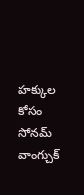హక్కుల కోసం సోనమ్ వాంగ్చుక్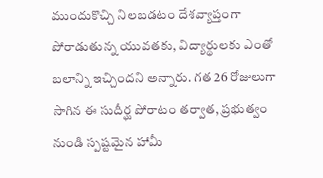ముందుకొచ్చి నిలబడటం దేశవ్యాప్తంగా పోరాడుతున్న యువతకు, విద్యార్థులకు ఎంతో బలాన్ని ఇచ్చిందని అన్నారు. గత 26 రోజులుగా సాగిన ఈ సుదీర్ఘ పోరాటం తర్వాత, ప్రభుత్వం నుండి స్పష్టమైన హామీ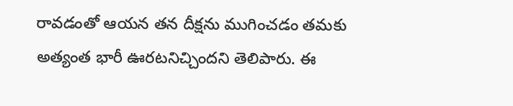రావడంతో ఆయన తన దీక్షను ముగించడం తమకు అత్యంత భారీ ఊరటనిచ్చిందని తెలిపారు. ఈ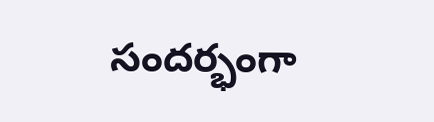సందర్భంగా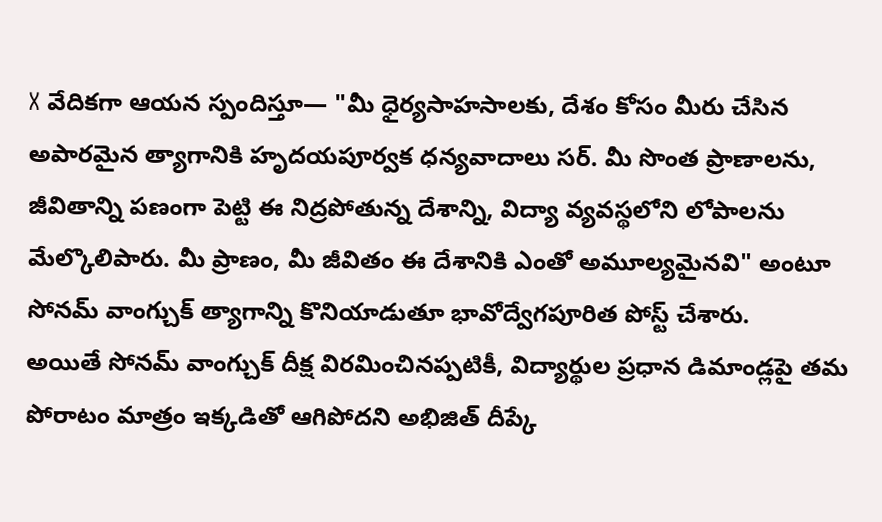X వేదికగా ఆయన స్పందిస్తూ— "మీ ధైర్యసాహసాలకు, దేశం కోసం మీరు చేసిన అపారమైన త్యాగానికి హృదయపూర్వక ధన్యవాదాలు సర్. మీ సొంత ప్రాణాలను, జీవితాన్ని పణంగా పెట్టి ఈ నిద్రపోతున్న దేశాన్ని, విద్యా వ్యవస్థలోని లోపాలను మేల్కొలిపారు. మీ ప్రాణం, మీ జీవితం ఈ దేశానికి ఎంతో అమూల్యమైనవి" అంటూ సోనమ్ వాంగ్చుక్ త్యాగాన్ని కొనియాడుతూ భావోద్వేగపూరిత పోస్ట్ చేశారు.
అయితే సోనమ్ వాంగ్చుక్ దీక్ష విరమించినప్పటికీ, విద్యార్థుల ప్రధాన డిమాండ్లపై తమ పోరాటం మాత్రం ఇక్కడితో ఆగిపోదని అభిజిత్ దీప్కే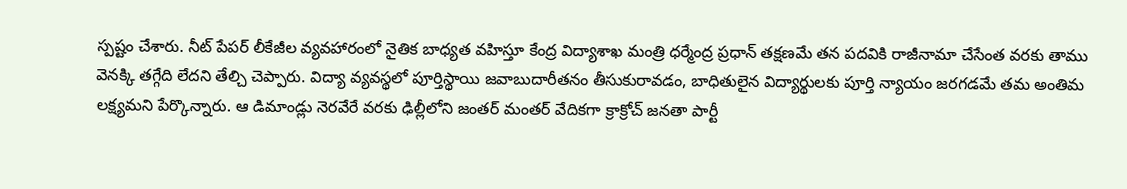స్పష్టం చేశారు. నీట్ పేపర్ లీకేజీల వ్యవహారంలో నైతిక బాధ్యత వహిస్తూ కేంద్ర విద్యాశాఖ మంత్రి ధర్మేంద్ర ప్రధాన్ తక్షణమే తన పదవికి రాజీనామా చేసేంత వరకు తాము వెనక్కి తగ్గేది లేదని తేల్చి చెప్పారు. విద్యా వ్యవస్థలో పూర్తిస్థాయి జవాబుదారీతనం తీసుకురావడం, బాధితులైన విద్యార్థులకు పూర్తి న్యాయం జరగడమే తమ అంతిమ లక్ష్యమని పేర్కొన్నారు. ఆ డిమాండ్లు నెరవేరే వరకు ఢిల్లీలోని జంతర్ మంతర్ వేదికగా క్రాక్రోచ్ జనతా పార్టీ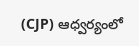(CJP) ఆధ్వర్యంలో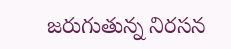జరుగుతున్న నిరసన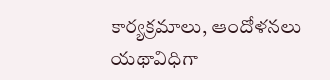కార్యక్రమాలు, ఆందోళనలు యథావిధిగా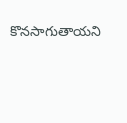కొనసాగుతాయని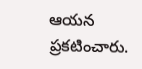ఆయన ప్రకటించారు.